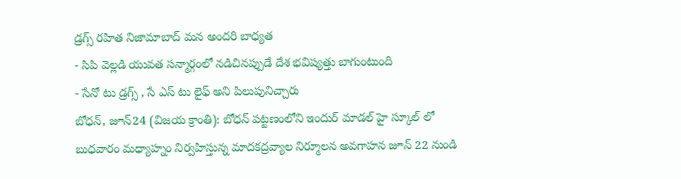డ్రగ్స్ రహిత నిజామాబాద్ మన అందరి బాధ్యత
- సిపి వెల్లడి యువత సన్మార్గంలో నడిచినప్పుడే దేశ భవిష్యత్తు బాగుంటుంది
- సేనో టు డ్రగ్స్ , సే ఎస్ టు లైఫ్ అని పిలుపునిచ్చారు
బోధన్, జూన్24 (విజయ క్రాంతి): బోధన్ పట్టణంలోని ఇందుర్ మాడల్ హై స్కూల్ లో బుధవారం మధ్యాహ్నం నిర్వహిస్తున్న మాదకద్రవ్యాల నిర్మూలన అవగాహన జూన్ 22 నుండి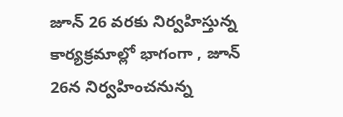జూన్ 26 వరకు నిర్వహిస్తున్న కార్యక్రమాల్లో భాగంగా , జూన్ 26న నిర్వహించనున్న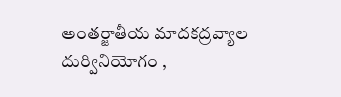అంతర్జాతీయ మాదకద్రవ్యాల దుర్వినియోగం ,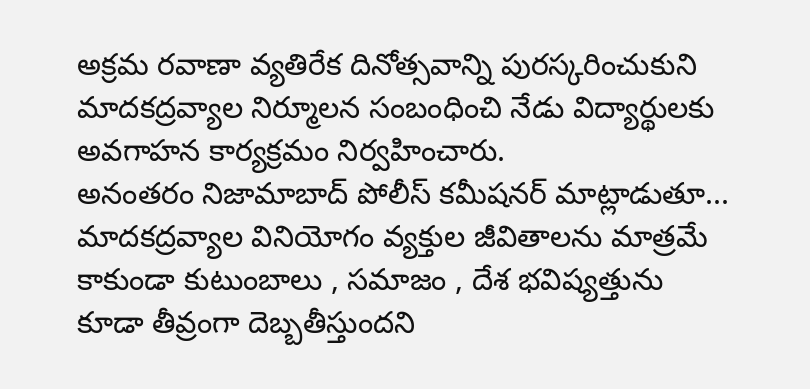అక్రమ రవాణా వ్యతిరేక దినోత్సవాన్ని పురస్కరించుకుని మాదకద్రవ్యాల నిర్మూలన సంబంధించి నేడు విద్యార్థులకు అవగాహన కార్యక్రమం నిర్వహించారు.
అనంతరం నిజామాబాద్ పోలీస్ కమీషనర్ మాట్లాడుతూ... మాదకద్రవ్యాల వినియోగం వ్యక్తుల జీవితాలను మాత్రమే కాకుండా కుటుంబాలు , సమాజం , దేశ భవిష్యత్తును కూడా తీవ్రంగా దెబ్బతీస్తుందని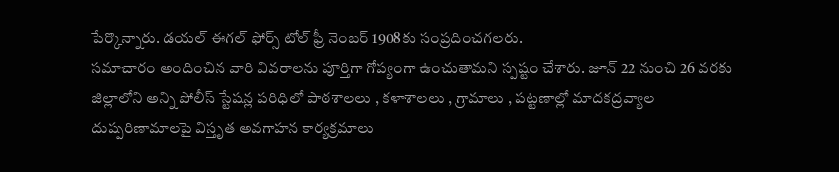పేర్కొన్నారు. డయల్ ఈగల్ ఫోర్స్ టోల్ ఫ్రీ నెంబర్ 1908కు సంప్రదించగలరు.
సమాచారం అందించిన వారి వివరాలను పూర్తిగా గోప్యంగా ఉంచుతామని స్పష్టం చేశారు. జూన్ 22 నుంచి 26 వరకు జిల్లాలోని అన్ని పోలీస్ స్టేషన్ల పరిధిలో పాఠశాలలు , కళాశాలలు , గ్రామాలు , పట్టణాల్లో మాదకద్రవ్యాల దుష్పరిణామాలపై విస్తృత అవగాహన కార్యక్రమాలు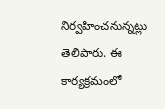నిర్వహించనున్నట్లు తెలిపారు. ఈ కార్యక్రమంలో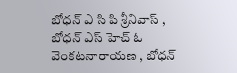బోధన్ ఎ సి పి శ్రీనివాస్ , బోధన్ ఎస్ హెచ్ ఓ వెంకటనారాయణ , బోధన్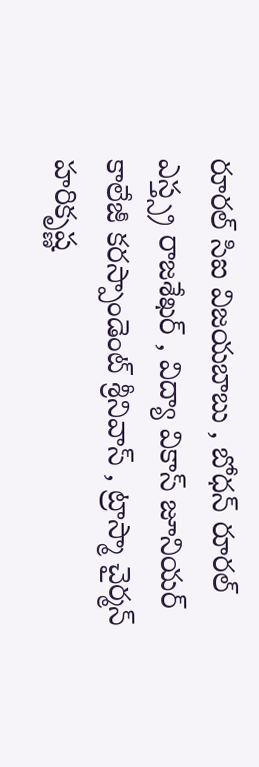రూరల్ సిఐ విజయబాబు , బోధన్ రూరల్ ఎస్త్స్ర రాజశేఖర్ , విద్యా వికాస్ జూనియర్ కాలేజీ కరస్పాండెంట్ శ్రీనివాస్ , ట్రాస్మా చైర్మన్ హరికృష్ణ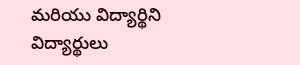మరియు విద్యార్థిని విద్యార్థులు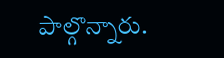పాల్గొన్నారు.